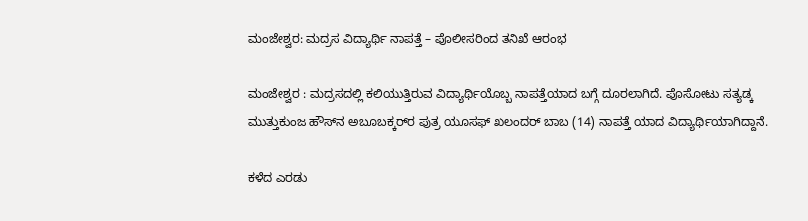ಮಂಜೇಶ್ವರ: ಮದ್ರಸ ವಿದ್ಯಾರ್ಥಿ ನಾಪತ್ತೆ – ಪೊಲೀಸರಿಂದ ತನಿಖೆ ಆರಂಭ

ಮಂಜೇಶ್ವರ : ಮದ್ರಸದಲ್ಲಿ ಕಲಿಯುತ್ತಿರುವ ವಿದ್ಯಾರ್ಥಿಯೊಬ್ಬ ನಾಪತ್ತೆಯಾದ ಬಗ್ಗೆ ದೂರಲಾಗಿದೆ. ಪೊಸೋಟು ಸತ್ಯಡ್ಕ ಮುತ್ತುಕುಂಜ ಹೌಸ್‌ನ ಅಬೂಬಕ್ಕರ್‌ರ ಪುತ್ರ ಯೂಸಫ್ ಖಲಂದರ್ ಬಾಬ (14) ನಾಪತ್ತೆ ಯಾದ ವಿದ್ಯಾರ್ಥಿಯಾಗಿದ್ದಾನೆ.

ಕಳೆದ ಎರಡು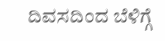ದಿವಸದಿಂದ ಬೆಳಿಗ್ಗೆ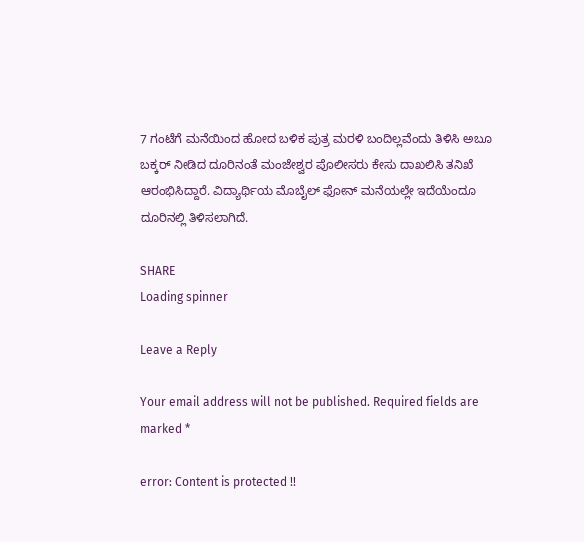7 ಗಂಟೆಗೆ ಮನೆಯಿಂದ ಹೋದ ಬಳಿಕ ಪುತ್ರ ಮರಳಿ ಬಂದಿಲ್ಲವೆಂದು ತಿಳಿಸಿ ಅಬೂ ಬಕ್ಕರ್ ನೀಡಿದ ದೂರಿನಂತೆ ಮಂಜೇಶ್ವರ ಪೊಲೀಸರು ಕೇಸು ದಾಖಲಿಸಿ ತನಿಖೆ ಆರಂಭಿಸಿದ್ದಾರೆ. ವಿದ್ಯಾರ್ಥಿಯ ಮೊಬೈಲ್ ಫೋನ್ ಮನೆಯಲ್ಲೇ ಇದೆಯೆಂದೂ ದೂರಿನಲ್ಲಿ ತಿಳಿಸಲಾಗಿದೆ.

SHARE
Loading spinner

Leave a Reply

Your email address will not be published. Required fields are marked *

error: Content is protected !!